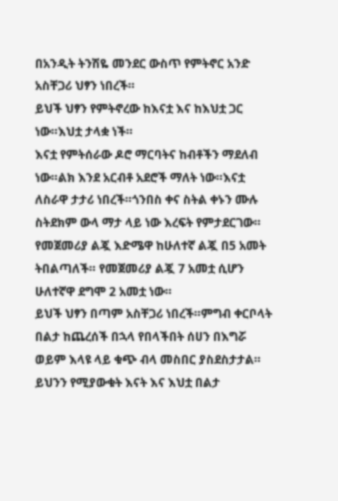በአንዲት ትንሽዬ መንደር ውስጥ የምትኖር አንድ አስቸጋሪ ህፃን ነበረች።
ይህች ህፃን የምትኖረው ከእናቷ እና ከእህቷ ጋር ነው።እህቷ ታላቋ ነች።
እናቷ የምትሰራው ዶሮ ማርባትና ከብቶችን ማደለብ ነው።ልክ እንደ አርብቶ አደሮች ማለት ነው።እናቷ ለስራዋ ታታሪ ነበረች።ጎንበስ ቀና ስትል ቀኑን ሙሉ ስትደክም ውላ ማታ ላይ ነው እረፍት የምታደርገው። የመጀመሪያ ልጇ እድሜዋ ከሁለተኛ ልጇ በ5 አመት ትበልጣለች። የመጀመሪያ ልጇ 7 አመቷ ሲሆን ሁለተኛዋ ደግሞ 2 አመቷ ነው።
ይህች ህፃን በጣም አስቸጋሪ ነበረች።ምግብ ቀርቦላት በልታ ከጨረሰች በኋላ የበላችበት ሰሀን በእግሯ ወይም እላዩ ላይ ቁጭ ብላ መስበር ያስደስታታል።
ይህንን የሚያውቁት እናት እና እህቷ በልታ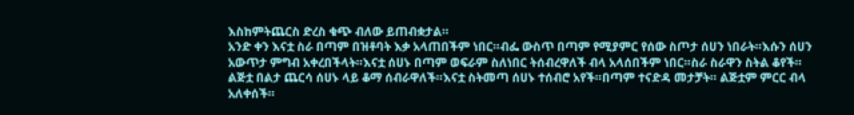እስከምትጨርስ ድረስ ቁጭ ብለው ይጠብቋታል።
አንድ ቀን እናቷ ስራ በጣም በዝቶባት እቃ አላጠበችም ነበር።ብፌ ውስጥ በጣም የሚያምር የሰው ስጦታ ሰሀን ነበራት።እሱን ሰሀን አውጥታ ምግብ አቀረበችላት።እናቷ ሰሀኑ በጣም ወፍራም ስለነበር ትሰብረዋለች ብላ አላሰበችም ነበር።ስራ ስራዋን ስትል ቆየች።
ልጅቷ በልታ ጨርሳ ሰሀኑ ላይ ቆማ ሰብራዋለች።እናቷ ስትመጣ ሰሀኑ ተሰብሮ አየች።በጣም ተናድዳ መታቻት። ልጅቷም ምርር ብላ አለቀሰች።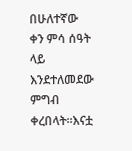በሁለተኛው ቀን ምሳ ሰዓት ላይ እንደተለመደው ምግብ ቀረበላት።እናቷ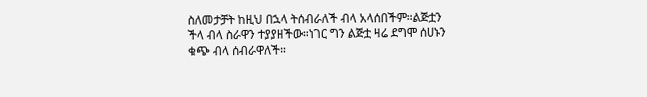ስለመታቻት ከዚህ በኋላ ትሰብራለች ብላ አላሰበችም።ልጅቷን ችላ ብላ ስራዋን ተያያዘችው።ነገር ግን ልጅቷ ዛሬ ደግሞ ሰሀኑን ቁጭ ብላ ሰብራዋለች።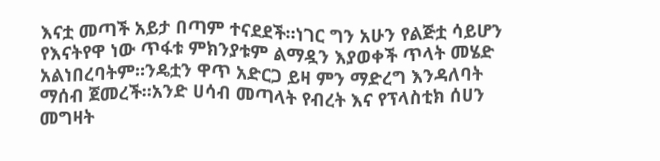እናቷ መጣች አይታ በጣም ተናደደች።ነገር ግን አሁን የልጅቷ ሳይሆን የእናትየዋ ነው ጥፋቱ ምክንያቱም ልማዷን እያወቀች ጥላት መሄድ አልነበረባትም።ንዴቷን ዋጥ አድርጋ ይዛ ምን ማድረግ እንዳለባት ማሰብ ጀመረች።አንድ ሀሳብ መጣላት የብረት እና የፕላስቲክ ሰሀን መግዛት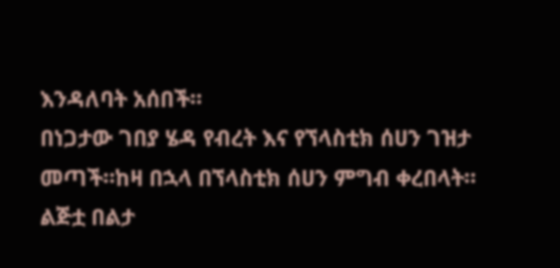እንዳለባት አሰበች።
በነጋታው ገበያ ሄዳ የብረት እና የኘላስቲክ ሰሀን ገዝታ መጣች።ከዛ በኋላ በኘላስቲክ ሰሀን ምግብ ቀረበላት።
ልጅቷ በልታ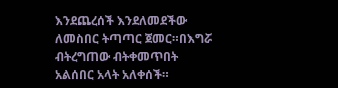እንደጨረሰች እንደለመደችው ለመስበር ትጣጣር ጀመር።በእግሯ ብትረግጠው ብትቀመጥበት አልሰበር አላት አለቀሰች።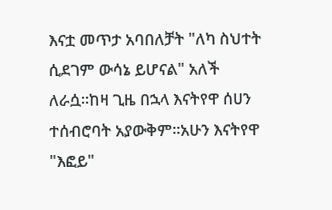እናቷ መጥታ አባበለቻት "ለካ ስህተት ሲደገም ውሳኔ ይሆናል" አለች ለራሷ።ከዛ ጊዜ በኋላ እናትየዋ ሰሀን ተሰብሮባት አያውቅም።አሁን እናትየዋ "እፎይ"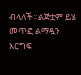ብላለች።ልጅቷም ይሄ መጥፎ ልማዷን እርግፍ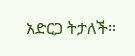አድርጋ ትታለች።